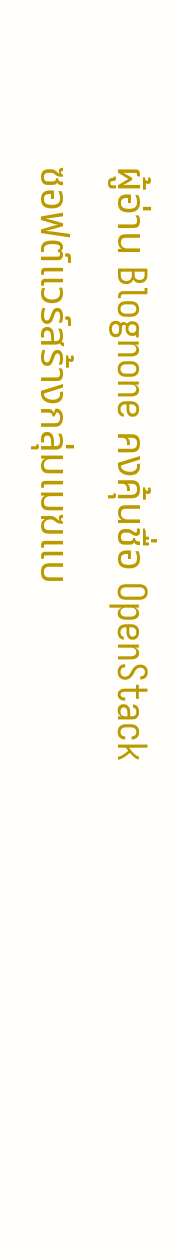ผู้อ่าน Blognone คงคุ้นชื่อ OpenStack ซอฟต์แวร์สร้างกลุ่มเมฆแบ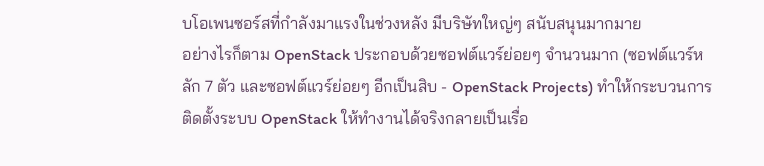บโอเพนซอร์สที่กำลังมาแรงในช่วงหลัง มีบริษัทใหญ่ๆ สนับสนุนมากมาย
อย่างไรก็ตาม OpenStack ประกอบด้วยซอฟต์แวร์ย่อยๆ จำนวนมาก (ซอฟต์แวร์หลัก 7 ตัว และซอฟต์แวร์ย่อยๆ อีกเป็นสิบ - OpenStack Projects) ทำให้กระบวนการติดตั้งระบบ OpenStack ให้ทำงานได้จริงกลายเป็นเรื่อ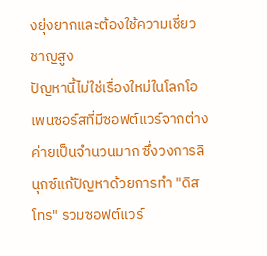งยุ่งยากและต้องใช้ความเชี่ยวชาญสูง
ปัญหานี้ไม่ใช่เรื่องใหม่ในโลกโอเพนซอร์สที่มีซอฟต์แวร์จากต่างค่ายเป็นจำนวนมาก ซึ่งวงการลินุกซ์แก้ปัญหาด้วยการทำ "ดิสโทร" รวมซอฟต์แวร์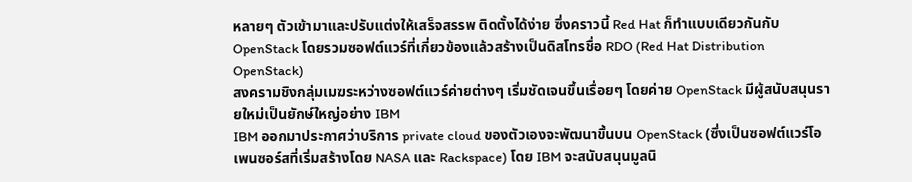หลายๆ ตัวเข้ามาและปรับแต่งให้เสร็จสรรพ ติดตั้งได้ง่าย ซึ่งคราวนี้ Red Hat ก็ทำแบบเดียวกันกับ OpenStack โดยรวมซอฟต์แวร์ที่เกี่ยวข้องแล้วสร้างเป็นดิสโทรชื่อ RDO (Red Hat Distribution OpenStack)
สงครามชิงกลุ่มเมฆระหว่างซอฟต์แวร์ค่ายต่างๆ เริ่มชัดเจนขึ้นเรื่อยๆ โดยค่าย OpenStack มีผู้สนับสนุนรายใหม่เป็นยักษ์ใหญ่อย่าง IBM
IBM ออกมาประกาศว่าบริการ private cloud ของตัวเองจะพัฒนาขึ้นบน OpenStack (ซึ่งเป็นซอฟต์แวร์โอเพนซอร์สที่เริ่มสร้างโดย NASA และ Rackspace) โดย IBM จะสนับสนุนมูลนิ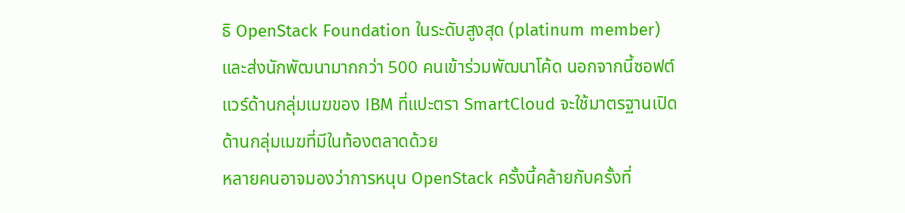ธิ OpenStack Foundation ในระดับสูงสุด (platinum member) และส่งนักพัฒนามากกว่า 500 คนเข้าร่วมพัฒนาโค้ด นอกจากนี้ซอฟต์แวร์ด้านกลุ่มเมฆของ IBM ที่แปะตรา SmartCloud จะใช้มาตรฐานเปิดด้านกลุ่มเมฆที่มีในท้องตลาดด้วย
หลายคนอาจมองว่าการหนุน OpenStack ครั้งนี้คล้ายกับครั้งที่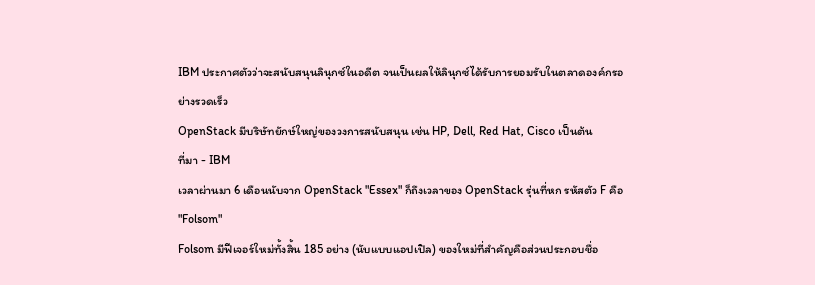IBM ประกาศตัวว่าจะสนับสนุนลินุกซ์ในอดีต จนเป็นผลให้ลินุกซ์ได้รับการยอมรับในตลาดองค์กรอย่างรวดเร็ว
OpenStack มีบริษัทยักษ์ใหญ่ของวงการสนับสนุน เช่น HP, Dell, Red Hat, Cisco เป็นต้น
ที่มา - IBM
เวลาผ่านมา 6 เดือนนับจาก OpenStack "Essex" ก็ถึงเวลาของ OpenStack รุ่นที่หก รหัสตัว F คือ "Folsom"
Folsom มีฟีเจอร์ใหม่ทั้งสิ้น 185 อย่าง (นับแบบแอปเปิล) ของใหม่ที่สำคัญคือส่วนประกอบชื่อ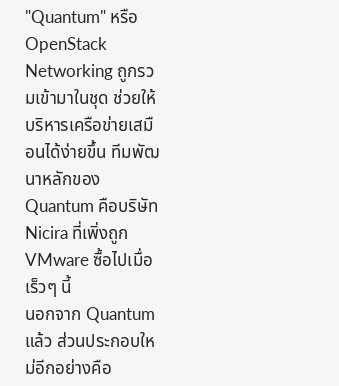"Quantum" หรือ OpenStack Networking ถูกรวมเข้ามาในชุด ช่วยให้บริหารเครือข่ายเสมือนได้ง่ายขึ้น ทีมพัฒนาหลักของ Quantum คือบริษัท Nicira ที่เพิ่งถูก VMware ซื้อไปเมื่อเร็วๆ นี้
นอกจาก Quantum แล้ว ส่วนประกอบใหม่อีกอย่างคือ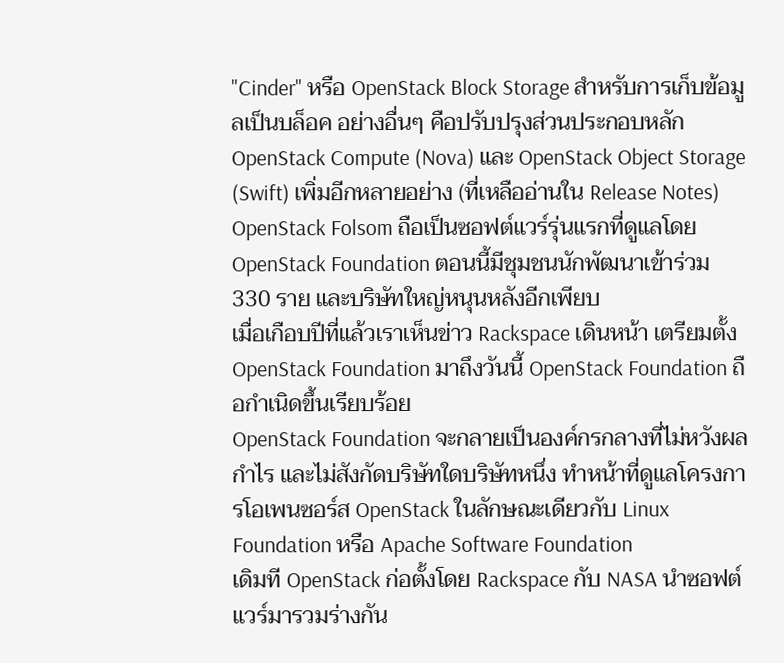"Cinder" หรือ OpenStack Block Storage สำหรับการเก็บข้อมูลเป็นบล็อค อย่างอื่นๆ คือปรับปรุงส่วนประกอบหลัก OpenStack Compute (Nova) และ OpenStack Object Storage (Swift) เพิ่มอีกหลายอย่าง (ที่เหลืออ่านใน Release Notes)
OpenStack Folsom ถือเป็นซอฟต์แวร์รุ่นแรกที่ดูแลโดย OpenStack Foundation ตอนนี้มีชุมชนนักพัฒนาเข้าร่วม 330 ราย และบริษัทใหญ่หนุนหลังอีกเพียบ
เมื่อเกือบปีที่แล้วเราเห็นข่าว Rackspace เดินหน้า เตรียมตั้ง OpenStack Foundation มาถึงวันนี้ OpenStack Foundation ถือกำเนิดขึ้นเรียบร้อย
OpenStack Foundation จะกลายเป็นองค์กรกลางที่ไม่หวังผลกำไร และไม่สังกัดบริษัทใดบริษัทหนึ่ง ทำหน้าที่ดูแลโครงการโอเพนซอร์ส OpenStack ในลักษณะเดียวกับ Linux Foundation หรือ Apache Software Foundation
เดิมที OpenStack ก่อตั้งโดย Rackspace กับ NASA นำซอฟต์แวร์มารวมร่างกัน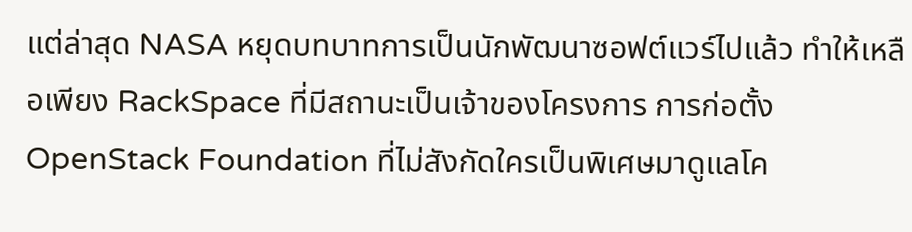แต่ล่าสุด NASA หยุดบทบาทการเป็นนักพัฒนาซอฟต์แวร์ไปแล้ว ทำให้เหลือเพียง RackSpace ที่มีสถานะเป็นเจ้าของโครงการ การก่อตั้ง OpenStack Foundation ที่ไม่สังกัดใครเป็นพิเศษมาดูแลโค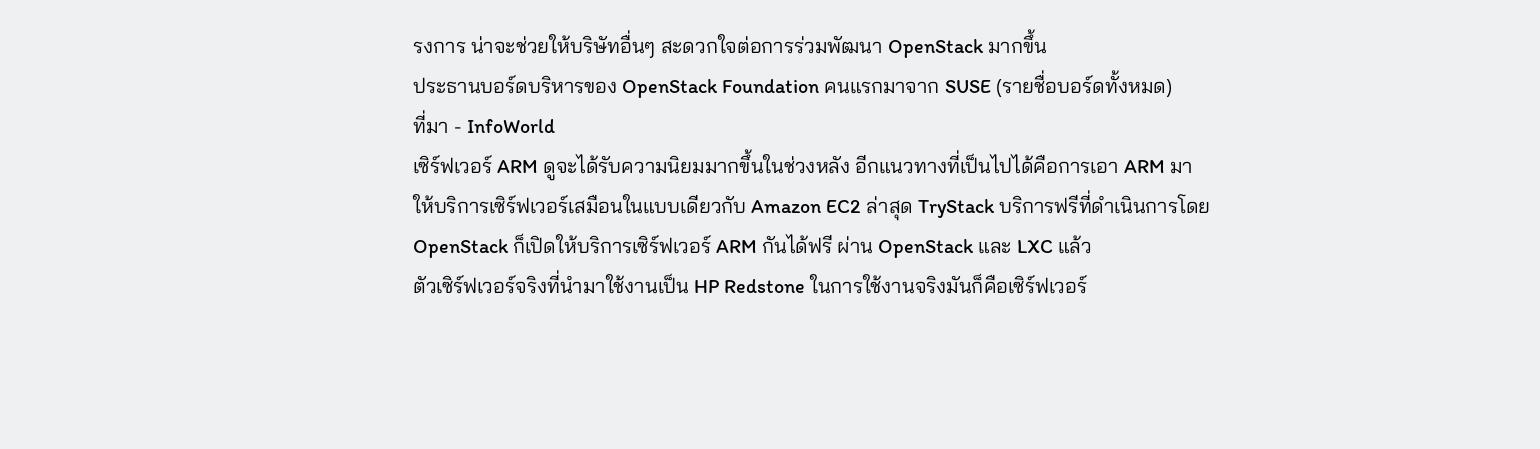รงการ น่าจะช่วยให้บริษัทอื่นๆ สะดวกใจต่อการร่วมพัฒนา OpenStack มากขึ้น
ประธานบอร์ดบริหารของ OpenStack Foundation คนแรกมาจาก SUSE (รายชื่อบอร์ดทั้งหมด)
ที่มา - InfoWorld
เซิร์ฟเวอร์ ARM ดูจะได้รับความนิยมมากขึ้นในช่วงหลัง อีกแนวทางที่เป็นไปได้คือการเอา ARM มาให้บริการเซิร์ฟเวอร์เสมือนในแบบเดียวกับ Amazon EC2 ล่าสุด TryStack บริการฟรีที่ดำเนินการโดย OpenStack ก็เปิดให้บริการเซิร์ฟเวอร์ ARM กันได้ฟรี ผ่าน OpenStack และ LXC แล้ว
ตัวเซิร์ฟเวอร์จริงที่นำมาใช้งานเป็น HP Redstone ในการใช้งานจริงมันก็คือเซิร์ฟเวอร์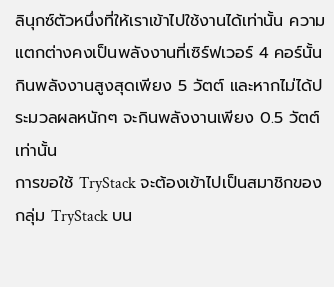ลินุกซ์ตัวหนึ่งที่ให้เราเข้าไปใช้งานได้เท่านั้น ความแตกต่างคงเป็นพลังงานที่เซิร์ฟเวอร์ 4 คอร์นั้นกินพลังงานสูงสุดเพียง 5 วัตต์ และหากไม่ได้ประมวลผลหนักๆ จะกินพลังงานเพียง 0.5 วัตต์เท่านั้น
การขอใช้ TryStack จะต้องเข้าไปเป็นสมาชิกของกลุ่ม TryStack บน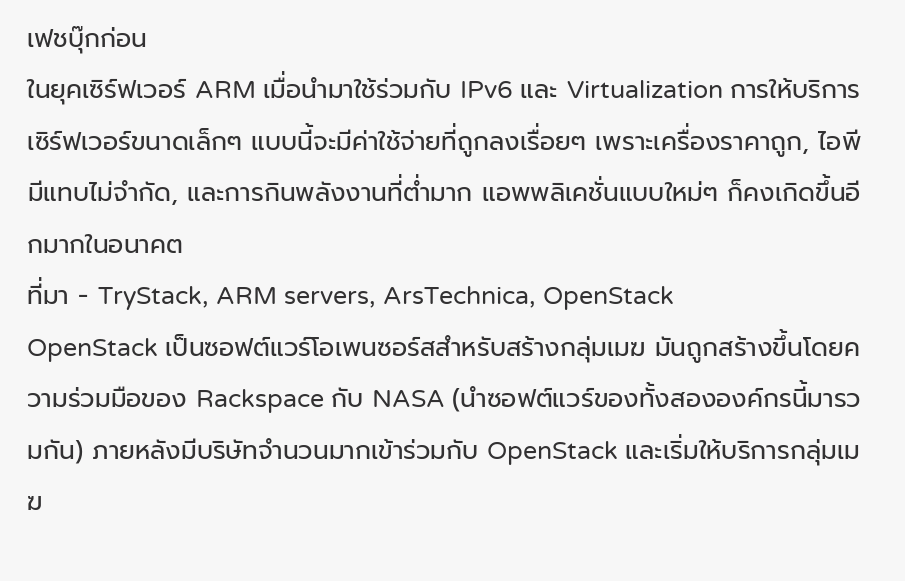เฟชบุ๊กก่อน
ในยุคเซิร์ฟเวอร์ ARM เมื่อนำมาใช้ร่วมกับ IPv6 และ Virtualization การให้บริการเซิร์ฟเวอร์ขนาดเล็กๆ แบบนี้จะมีค่าใช้จ่ายที่ถูกลงเรื่อยๆ เพราะเครื่องราคาถูก, ไอพีมีแทบไม่จำกัด, และการกินพลังงานที่ต่ำมาก แอพพลิเคชั่นแบบใหม่ๆ ก็คงเกิดขึ้นอีกมากในอนาคต
ที่มา - TryStack, ARM servers, ArsTechnica, OpenStack
OpenStack เป็นซอฟต์แวร์โอเพนซอร์สสำหรับสร้างกลุ่มเมฆ มันถูกสร้างขึ้นโดยความร่วมมือของ Rackspace กับ NASA (นำซอฟต์แวร์ของทั้งสององค์กรนี้มารวมกัน) ภายหลังมีบริษัทจำนวนมากเข้าร่วมกับ OpenStack และเริ่มให้บริการกลุ่มเมฆ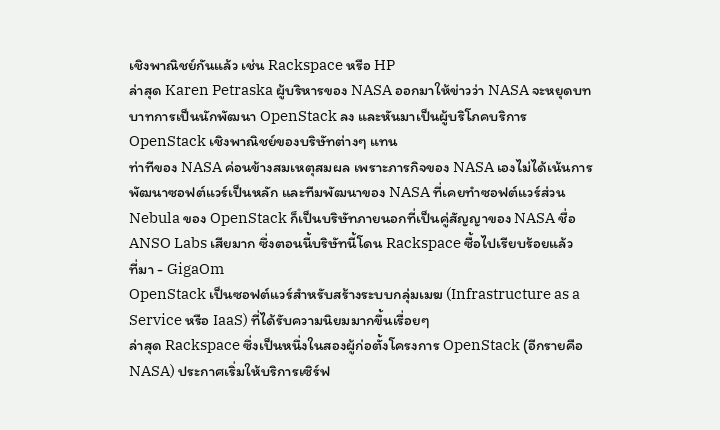เชิงพาณิชย์กันแล้ว เช่น Rackspace หรือ HP
ล่าสุด Karen Petraska ผู้บริหารของ NASA ออกมาให้ข่าวว่า NASA จะหยุดบทบาทการเป็นนักพัฒนา OpenStack ลง และหันมาเป็นผู้บริโภคบริการ OpenStack เชิงพาณิชย์ของบริษัทต่างๆ แทน
ท่าทีของ NASA ค่อนข้างสมเหตุสมผล เพราะภารกิจของ NASA เองไม่ได้เน้นการพัฒนาซอฟต์แวร์เป็นหลัก และทีมพัฒนาของ NASA ที่เคยทำซอฟต์แวร์ส่วน Nebula ของ OpenStack ก็เป็นบริษัทภายนอกที่เป็นคู่สัญญาของ NASA ชื่อ ANSO Labs เสียมาก ซึ่งตอนนี้บริษัทนี้โดน Rackspace ซื้อไปเรียบร้อยแล้ว
ที่มา - GigaOm
OpenStack เป็นซอฟต์แวร์สำหรับสร้างระบบกลุ่มเมฆ (Infrastructure as a Service หรือ IaaS) ที่ได้รับความนิยมมากขึ้นเรื่อยๆ
ล่าสุด Rackspace ซึ่งเป็นหนึ่งในสองผู้ก่อตั้งโครงการ OpenStack (อีกรายคือ NASA) ประกาศเริ่มให้บริการเซิร์ฟ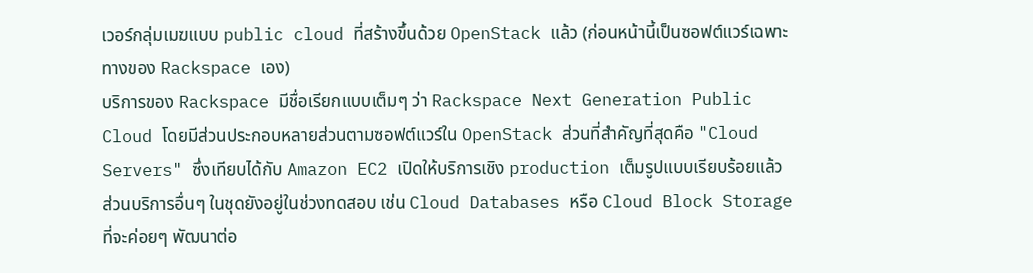เวอร์กลุ่มเมฆแบบ public cloud ที่สร้างขึ้นด้วย OpenStack แล้ว (ก่อนหน้านี้เป็นซอฟต์แวร์เฉพาะทางของ Rackspace เอง)
บริการของ Rackspace มีชื่อเรียกแบบเต็มๆ ว่า Rackspace Next Generation Public Cloud โดยมีส่วนประกอบหลายส่วนตามซอฟต์แวร์ใน OpenStack ส่วนที่สำคัญที่สุดคือ "Cloud Servers" ซึ่งเทียบได้กับ Amazon EC2 เปิดให้บริการเชิง production เต็มรูปแบบเรียบร้อยแล้ว
ส่วนบริการอื่นๆ ในชุดยังอยู่ในช่วงทดสอบ เช่น Cloud Databases หรือ Cloud Block Storage ที่จะค่อยๆ พัฒนาต่อ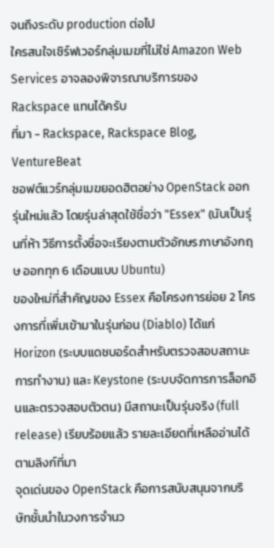จนถึงระดับ production ต่อไป
ใครสนใจเซิร์ฟเวอร์กลุ่มเมฆที่ไม่ใช่ Amazon Web Services อาจลองพิจารณาบริการของ Rackspace แทนได้ครับ
ที่มา - Rackspace, Rackspace Blog, VentureBeat
ซอฟต์แวร์กลุ่มเมฆยอดฮิตอย่าง OpenStack ออกรุ่นใหม่แล้ว โดยรุ่นล่าสุดใช้ชื่อว่า "Essex" (นับเป็นรุ่นที่ห้า วิธีการตั้งชื่อจะเรียงตามตัวอักษรภาษาอังกฤษ ออกทุก 6 เดือนแบบ Ubuntu)
ของใหม่ที่สำคัญของ Essex คือโครงการย่อย 2 โครงการที่เพิ่มเข้ามาในรุ่นก่อน (Diablo) ได้แก่ Horizon (ระบบแดชบอร์ดสำหรับตรวจสอบสถานะการทำงาน) และ Keystone (ระบบจัดการการล็อกอินและตรวจสอบตัวตน) มีสถานะเป็นรุ่นจริง (full release) เรียบร้อยแล้ว รายละเอียดที่เหลืออ่านได้ตามลิงก์ที่มา
จุดเด่นของ OpenStack คือการสนับสนุนจากบริษัทชั้นนำในวงการจำนว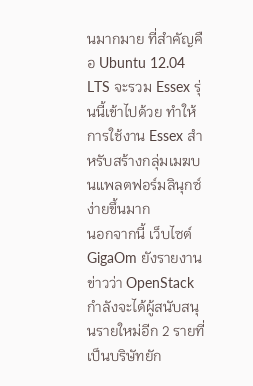นมากมาย ที่สำคัญคือ Ubuntu 12.04 LTS จะรวม Essex รุ่นนี้เข้าไปด้วย ทำให้การใช้งาน Essex สำหรับสร้างกลุ่มเมฆบนแพลตฟอร์มลินุกซ์ง่ายขึ้นมาก
นอกจากนี้ เว็บไซต์ GigaOm ยังรายงานข่าวว่า OpenStack กำลังจะได้ผู้สนับสนุนรายใหม่อีก 2 รายที่เป็นบริษัทยัก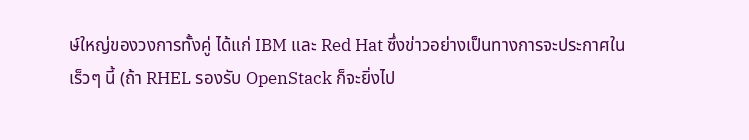ษ์ใหญ่ของวงการทั้งคู่ ได้แก่ IBM และ Red Hat ซึ่งข่าวอย่างเป็นทางการจะประกาศในเร็วๆ นี้ (ถ้า RHEL รองรับ OpenStack ก็จะยิ่งไป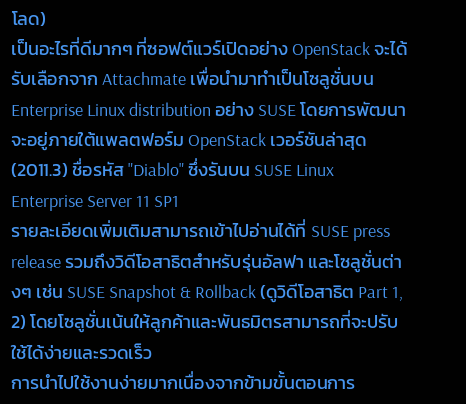โลด)
เป็นอะไรที่ดีมากๆ ที่ซอฟต์แวร์เปิดอย่าง OpenStack จะได้รับเลือกจาก Attachmate เพื่อนำมาทำเป็นโซลูชั่นบน Enterprise Linux distribution อย่าง SUSE โดยการพัฒนาจะอยู่ภายใต้แพลตฟอร์ม OpenStack เวอร์ชันล่าสุด (2011.3) ชื่อรหัส "Diablo" ซึ่งรันบน SUSE Linux Enterprise Server 11 SP1
รายละเอียดเพิ่มเติมสามารถเข้าไปอ่านได้ที่ SUSE press release รวมถึงวิดีโอสาธิตสำหรับรุ่นอัลฟา และโซลูชั่นต่างๆ เช่น SUSE Snapshot & Rollback (ดูวิดีโอสาธิต Part 1, 2) โดยโซลูชั่นเน้นให้ลูกค้าและพันธมิตรสามารถที่จะปรับใช้ได้ง่ายและรวดเร็ว
การนำไปใช้งานง่ายมากเนื่องจากข้ามขั้นตอนการ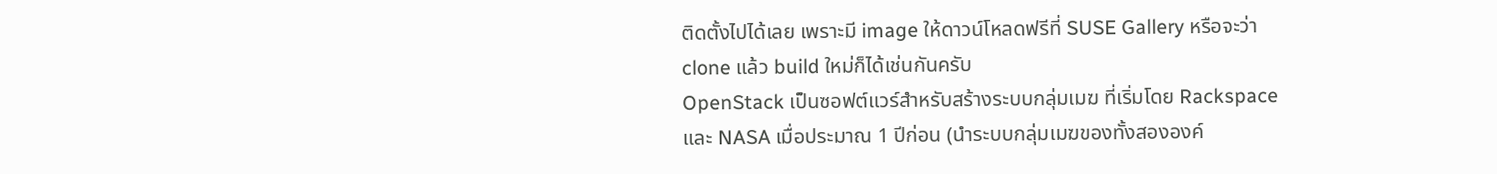ติดตั้งไปได้เลย เพราะมี image ให้ดาวน์โหลดฟรีที่ SUSE Gallery หรือจะว่า clone แล้ว build ใหม่ก็ได้เช่นกันครับ
OpenStack เป็นซอฟต์แวร์สำหรับสร้างระบบกลุ่มเมฆ ที่เริ่มโดย Rackspace และ NASA เมื่อประมาณ 1 ปีก่อน (นำระบบกลุ่มเมฆของทั้งสององค์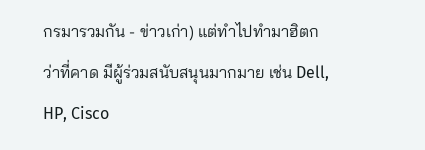กรมารวมกัน - ข่าวเก่า) แต่ทำไปทำมาฮิตกว่าที่คาด มีผู้ร่วมสนับสนุนมากมาย เช่น Dell, HP, Cisco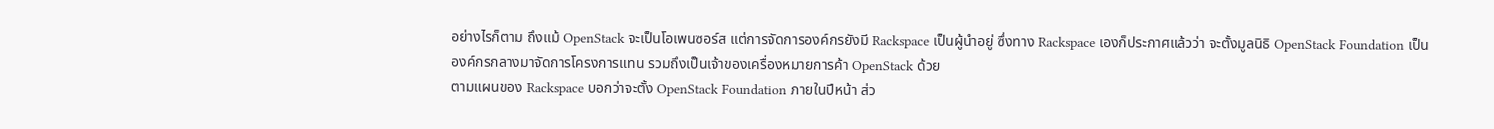อย่างไรก็ตาม ถึงแม้ OpenStack จะเป็นโอเพนซอร์ส แต่การจัดการองค์กรยังมี Rackspace เป็นผู้นำอยู่ ซึ่งทาง Rackspace เองก็ประกาศแล้วว่า จะตั้งมูลนิธิ OpenStack Foundation เป็นองค์กรกลางมาจัดการโครงการแทน รวมถึงเป็นเจ้าของเครื่องหมายการค้า OpenStack ด้วย
ตามแผนของ Rackspace บอกว่าจะตั้ง OpenStack Foundation ภายในปีหน้า ส่ว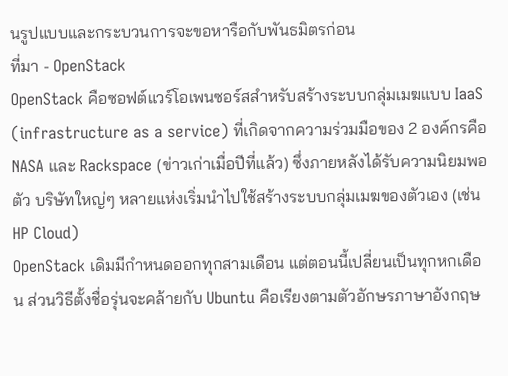นรูปแบบและกระบวนการจะขอหารือกับพันธมิตรก่อน
ที่มา - OpenStack
OpenStack คือซอฟต์แวร์โอเพนซอร์สสำหรับสร้างระบบกลุ่มเมฆแบบ IaaS (infrastructure as a service) ที่เกิดจากความร่วมมือของ 2 องค์กรคือ NASA และ Rackspace (ข่าวเก่าเมื่อปีที่แล้ว) ซึ่งภายหลังได้รับความนิยมพอตัว บริษัทใหญ่ๆ หลายแห่งเริ่มนำไปใช้สร้างระบบกลุ่มเมฆของตัวเอง (เช่น HP Cloud)
OpenStack เดิมมีกำหนดออกทุกสามเดือน แต่ตอนนี้เปลี่ยนเป็นทุกหกเดือน ส่วนวิธีตั้งชื่อรุ่นจะคล้ายกับ Ubuntu คือเรียงตามตัวอักษรภาษาอังกฤษ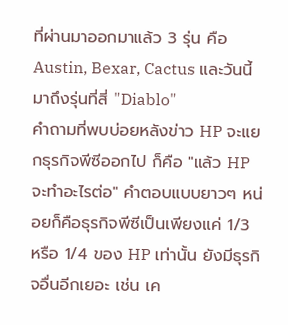ที่ผ่านมาออกมาแล้ว 3 รุ่น คือ Austin, Bexar, Cactus และวันนี้มาถึงรุ่นที่สี่ "Diablo"
คำถามที่พบบ่อยหลังข่าว HP จะแยกธุรกิจพีซีออกไป ก็คือ "แล้ว HP จะทำอะไรต่อ" คำตอบแบบยาวๆ หน่อยก็คือธุรกิจพีซีเป็นเพียงแค่ 1/3 หรือ 1/4 ของ HP เท่านั้น ยังมีธุรกิจอื่นอีกเยอะ เช่น เค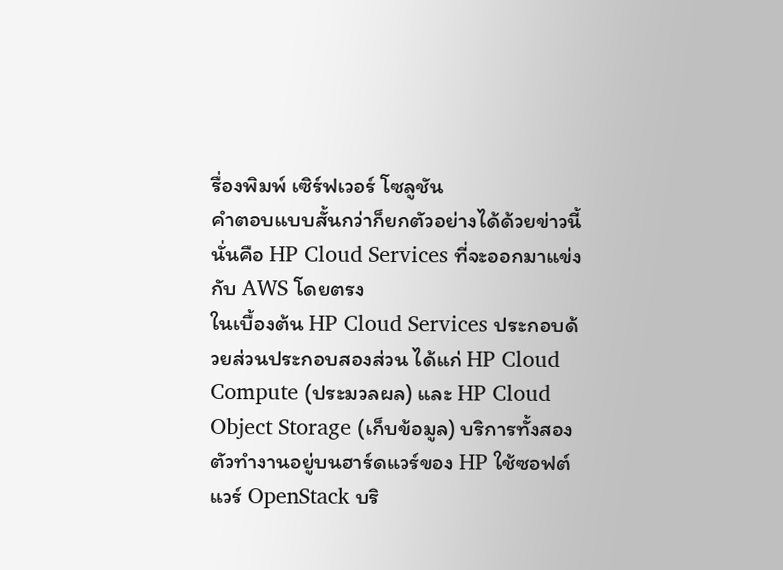รื่องพิมพ์ เซิร์ฟเวอร์ โซลูชัน
คำตอบแบบสั้นกว่าก็ยกตัวอย่างได้ด้วยข่าวนี้ นั่นคือ HP Cloud Services ที่จะออกมาแข่งกับ AWS โดยตรง
ในเบื้องต้น HP Cloud Services ประกอบด้วยส่วนประกอบสองส่วน ได้แก่ HP Cloud Compute (ประมวลผล) และ HP Cloud Object Storage (เก็บข้อมูล) บริการทั้งสองตัวทำงานอยู่บนฮาร์ดแวร์ของ HP ใช้ซอฟต์แวร์ OpenStack บริ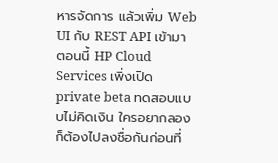หารจัดการ แล้วเพิ่ม Web UI กับ REST API เข้ามา
ตอนนี้ HP Cloud Services เพิ่งเปิด private beta ทดสอบแบบไม่คิดเงิน ใครอยากลองก็ต้องไปลงชื่อกันก่อนที่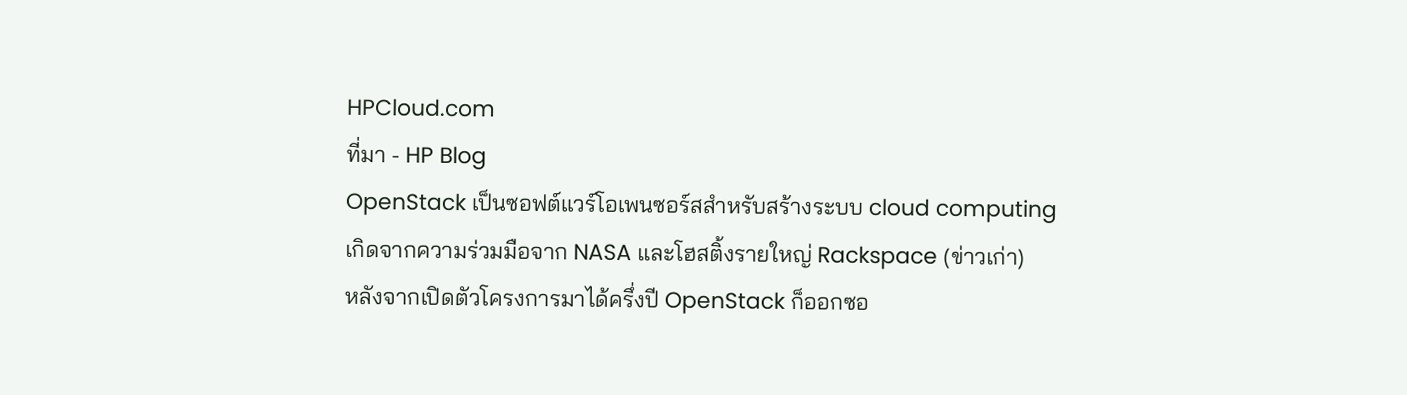HPCloud.com
ที่มา - HP Blog
OpenStack เป็นซอฟต์แวร์โอเพนซอร์สสำหรับสร้างระบบ cloud computing เกิดจากความร่วมมือจาก NASA และโฮสติ้งรายใหญ่ Rackspace (ข่าวเก่า)
หลังจากเปิดตัวโครงการมาได้ครึ่งปี OpenStack ก็ออกซอ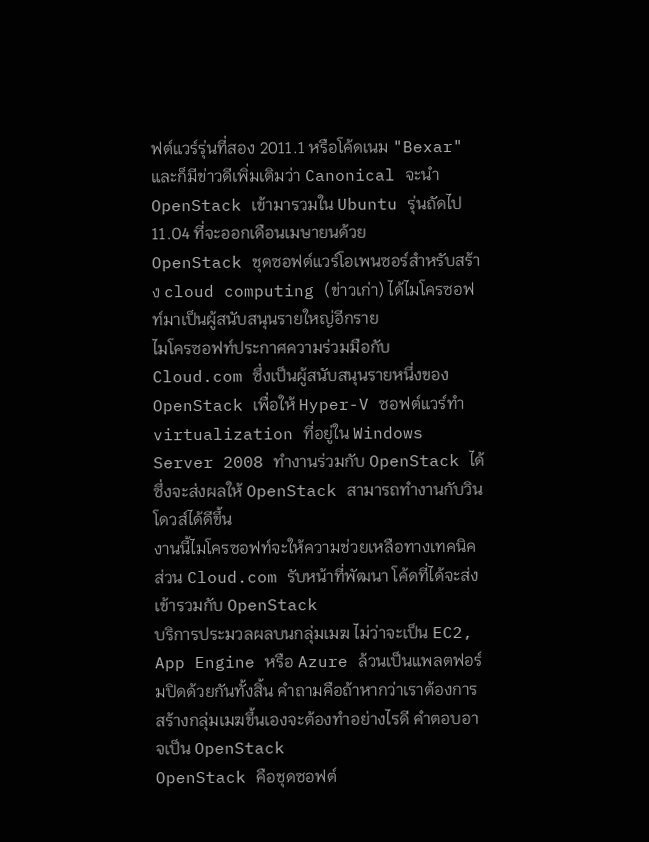ฟต์แวร์รุ่นที่สอง 2011.1 หรือโค้ดเนม "Bexar" และก็มีข่าวดีเพิ่มเติมว่า Canonical จะนำ OpenStack เข้ามารวมใน Ubuntu รุ่นถัดไป 11.04 ที่จะออกเดือนเมษายนด้วย
OpenStack ชุดซอฟต์แวร์โอเพนซอร์สำหรับสร้าง cloud computing (ข่าวเก่า) ได้ไมโครซอฟท์มาเป็นผู้สนับสนุนรายใหญ่อีกราย
ไมโครซอฟท์ประกาศความร่วมมือกับ Cloud.com ซึ่งเป็นผู้สนับสนุนรายหนึ่งของ OpenStack เพื่อให้ Hyper-V ซอฟต์แวร์ทำ virtualization ที่อยู่ใน Windows Server 2008 ทำงานร่วมกับ OpenStack ได้ ซึ่งจะส่งผลให้ OpenStack สามารถทำงานกับวินโดวส์ได้ดีขึ้น
งานนี้ไมโครซอฟท์จะให้ความช่วยเหลือทางเทคนิค ส่วน Cloud.com รับหน้าที่พัฒนา โค้ดที่ได้จะส่งเข้ารวมกับ OpenStack
บริการประมวลผลบนกลุ่มเมฆ ไม่ว่าจะเป็น EC2, App Engine หรือ Azure ล้วนเป็นแพลตฟอร์มปิดด้วยกันทั้งสิ้น คำถามคือถ้าหากว่าเราต้องการสร้างกลุ่มเมฆขึ้นเองจะต้องทำอย่างไรดี คำตอบอาจเป็น OpenStack
OpenStack คือชุดซอฟต์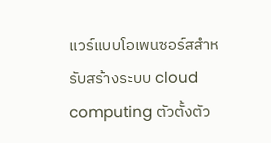แวร์แบบโอเพนซอร์สสำหรับสร้างระบบ cloud computing ตัวตั้งตัว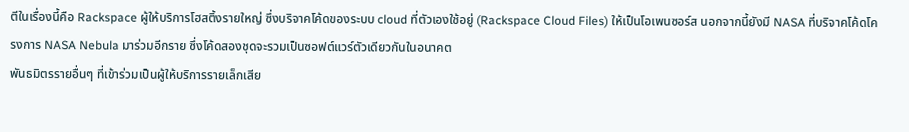ตีในเรื่องนี้คือ Rackspace ผู้ให้บริการโฮสติ้งรายใหญ่ ซึ่งบริจาคโค้ดของระบบ cloud ที่ตัวเองใช้อยู่ (Rackspace Cloud Files) ให้เป็นโอเพนซอร์ส นอกจากนี้ยังมี NASA ที่บริจาคโค้ดโครงการ NASA Nebula มาร่วมอีกราย ซึ่งโค้ดสองชุดจะรวมเป็นซอฟต์แวร์ตัวเดียวกันในอนาคต
พันธมิตรรายอื่นๆ ที่เข้าร่วมเป็นผู้ให้บริการรายเล็กเสีย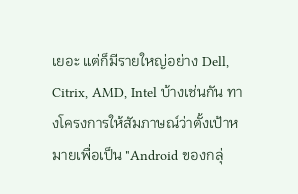เยอะ แต่ก็มีรายใหญ่อย่าง Dell, Citrix, AMD, Intel บ้างเช่นกัน ทางโครงการให้สัมภาษณ์ว่าตั้งเป้าหมายเพื่อเป็น "Android ของกลุ่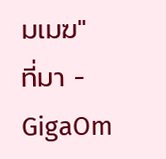มเมฆ"
ที่มา - GigaOm